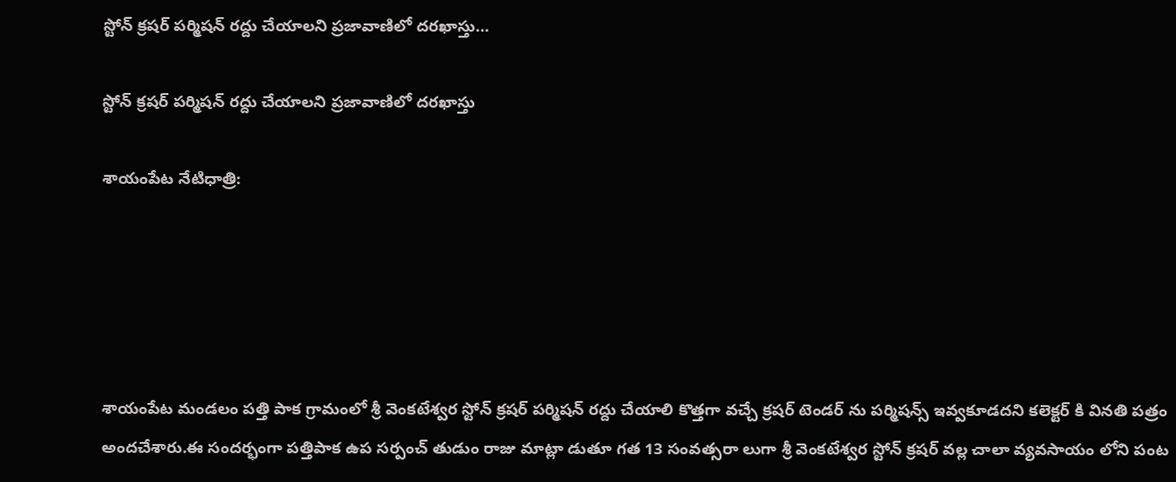స్టోన్ క్రషర్ పర్మిషన్ రద్దు చేయాలని ప్రజావాణిలో దరఖాస్తు…

స్టోన్ క్రషర్ పర్మిషన్ రద్దు చేయాలని ప్రజావాణిలో దరఖాస్తు

శాయంపేట నేటిధాత్రి:





శాయంపేట మండలం పత్తి పాక గ్రామంలో శ్రీ వెంకటేశ్వర స్టోన్ క్రషర్ పర్మిషన్ రద్దు చేయాలి కొత్తగా వచ్చే క్రషర్ టెండర్ ను పర్మిషన్స్ ఇవ్వకూడదని కలెక్టర్ కి వినతి పత్రం అందచేశారు.ఈ సందర్భంగా పత్తిపాక ఉప సర్పంచ్ తుడుం రాజు మాట్లా డుతూ గత 13 సంవత్సరా లుగా శ్రీ వెంకటేశ్వర స్టోన్ క్రషర్ వల్ల చాలా వ్యవసాయం లోని పంట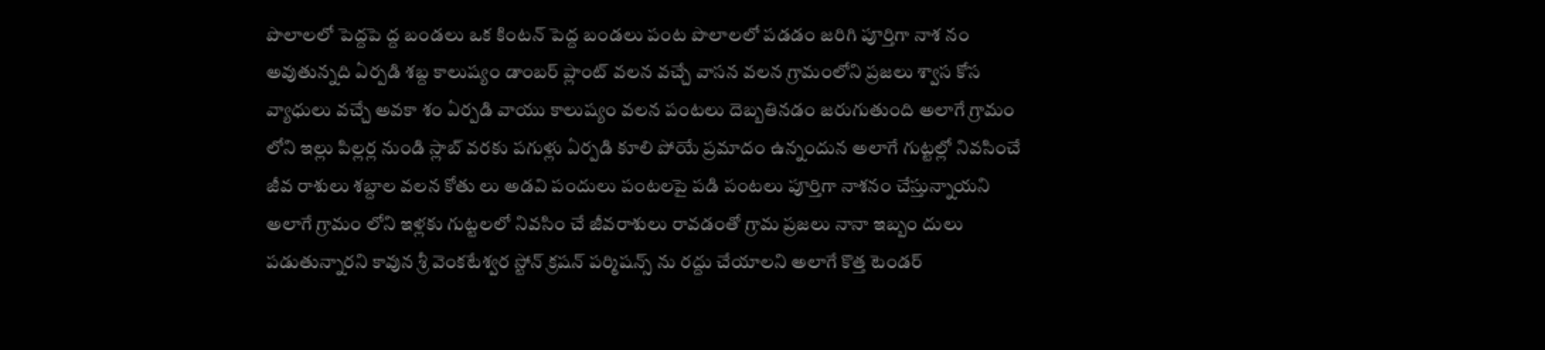పొలాలలో పెద్దపె ద్ద బండలు ఒక కింటన్ పెద్ద బండలు పంట పొలాలలో పడడం జరిగి పూర్తిగా నాశ నం అవుతున్నది ఏర్పడి శబ్ద కాలుష్యం డాంబర్ ప్లాంట్ వలన వచ్చే వాసన వలన గ్రామంలోని ప్రజలు శ్వాస కోస వ్యాధులు వచ్చే అవకా శం ఏర్పడి వాయు కాలుష్యం వలన పంటలు దెబ్బతినడం జరుగుతుంది అలాగే గ్రామం లోని ఇల్లు పిల్లర్ల నుండి స్లాబ్ వరకు పగుళ్లు ఏర్పడి కూలి పోయే ప్రమాదం ఉన్నందున అలాగే గుట్టల్లో నివసించే జీవ రాశులు శబ్దాల వలన కోతు లు అడవి పందులు పంటలపై పడి పంటలు పూర్తిగా నాశనం చేస్తున్నాయని అలాగే గ్రామం లోని ఇళ్లకు గుట్టలలో నివసిం చే జీవరాశులు రావడంతో గ్రామ ప్రజలు నానా ఇబ్బం దులు పడుతున్నారని కావున శ్రీ వెంకటేశ్వర స్టోన్ క్రషన్ పర్మిషన్స్ ను రద్దు చేయాలని అలాగే కొత్త టెండర్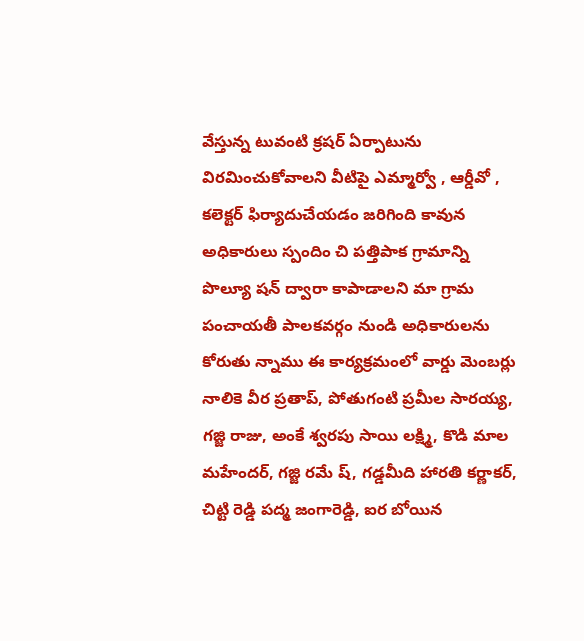వేస్తున్న టువంటి క్రషర్ ఏర్పాటును విరమించుకోవాలని వీటిపై ఎమ్మార్వో , ఆర్డీవో , కలెక్టర్ ఫిర్యాదుచేయడం జరిగింది కావున అధికారులు స్పందిం చి పత్తిపాక గ్రామాన్ని పొల్యూ షన్ ద్వారా కాపాడాలని మా గ్రామ పంచాయతీ పాలకవర్గం నుండి అధికారులను కోరుతు న్నాము ఈ కార్యక్రమంలో వార్డు మెంబర్లు నాలికె వీర ప్రతాప్, పోతుగంటి ప్రమీల సారయ్య, గజ్జి రాజు, అంకే శ్వరపు సాయి లక్ష్మి, కొడి మాల మహేందర్, గజ్జి రమే ష్, గడ్డమీది హారతి కర్ణాకర్, చిట్టి రెడ్డి పద్మ జంగారెడ్డి, ఐర బోయిన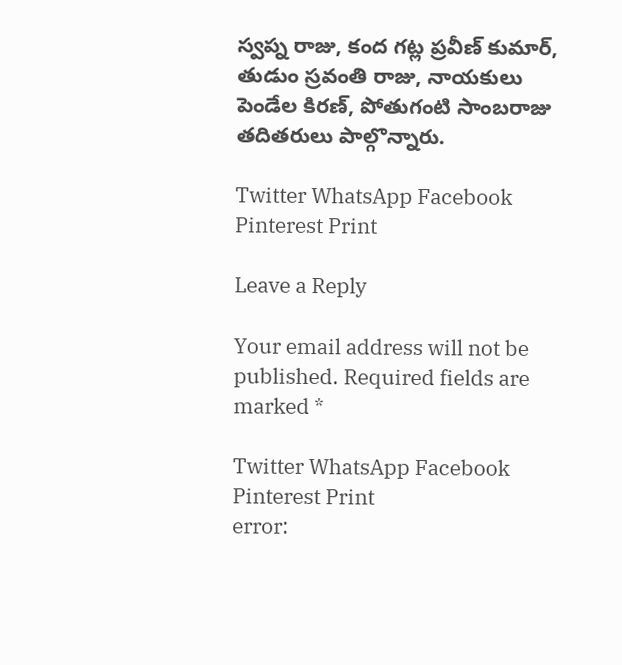స్వప్న రాజు, కంద గట్ల ప్రవీణ్ కుమార్, తుడుం స్రవంతి రాజు, నాయకులు పెండేల కిరణ్, పోతుగంటి సాంబరాజు తదితరులు పాల్గొన్నారు.

Twitter WhatsApp Facebook Pinterest Print

Leave a Reply

Your email address will not be published. Required fields are marked *

Twitter WhatsApp Facebook Pinterest Print
error: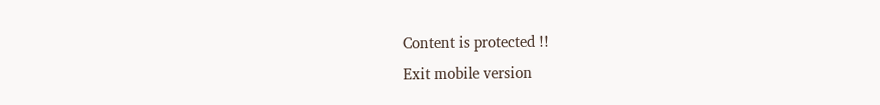Content is protected !!
Exit mobile version